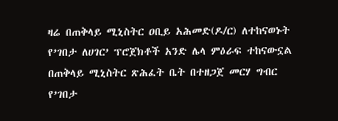ዛሬ በጠቅላይ ሚኒስትር ዐቢይ አሕመድ(ዶ/ር) ለተከናወኑት የ’ገበታ ለሀገር’ ፕሮጀክቶች አንድ ሌላ ምዕራፍ ተከናውኗል
በጠቅላይ ሚኒስትር ጽሕፈት ቤት በተዘጋጀ መርሃ ግብር የ’ገበታ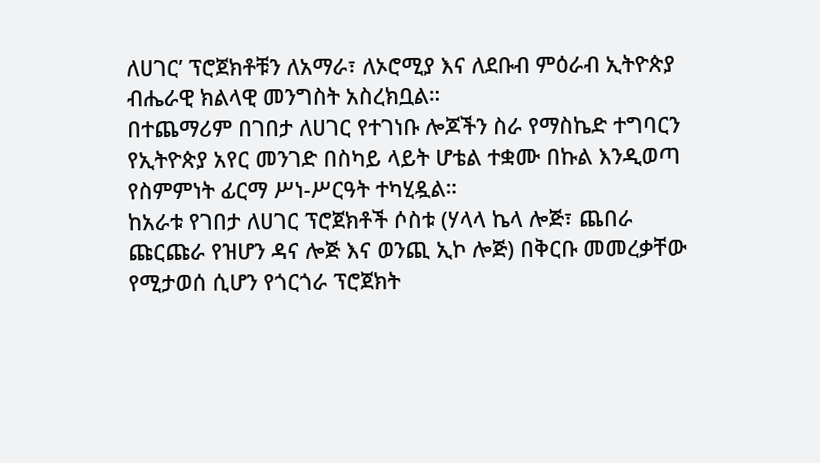ለሀገር’ ፕሮጀክቶቹን ለአማራ፣ ለኦሮሚያ እና ለደቡብ ምዕራብ ኢትዮጵያ ብሔራዊ ክልላዊ መንግስት አስረክቧል።
በተጨማሪም በገበታ ለሀገር የተገነቡ ሎጆችን ስራ የማስኬድ ተግባርን የኢትዮጵያ አየር መንገድ በስካይ ላይት ሆቴል ተቋሙ በኩል እንዲወጣ የስምምነት ፊርማ ሥነ-ሥርዓት ተካሂዷል።
ከአራቱ የገበታ ለሀገር ፕሮጀክቶች ሶስቱ (ሃላላ ኬላ ሎጅ፣ ጨበራ ጩርጩራ የዝሆን ዳና ሎጅ እና ወንጪ ኢኮ ሎጅ) በቅርቡ መመረቃቸው የሚታወሰ ሲሆን የጎርጎራ ፕሮጀክት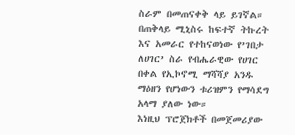ስራም በመጠናቀቅ ላይ ይገኛል።
በጠቅላይ ሚኒስሩ ከፍተኛ ትኩረት እና አመራር የተከናወነው የ’ገበታ ለሀገር’ ስራ የብሔራዊው የሀገር በቀል የኢኮኖሚ ማሻሻያ አንዱ ማዕዘን የሆነውን ቱሪዝምን የማሳደግ አላማ ያለው ነው።
እነዚህ ፕሮጀክቶች በመጀመሪያው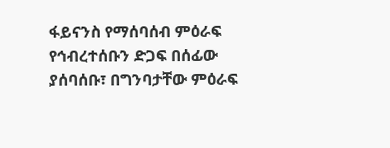ፋይናንስ የማሰባሰብ ምዕራፍ የኅብረተሰቡን ድጋፍ በሰፊው ያሰባሰቡ፣ በግንባታቸው ምዕራፍ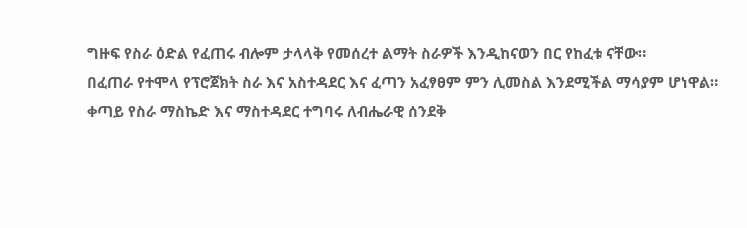ግዙፍ የስራ ዕድል የፈጠሩ ብሎም ታላላቅ የመሰረተ ልማት ስራዎች እንዲከናወን በር የከፈቱ ናቸው።
በፈጠራ የተሞላ የፕሮጀክት ስራ እና አስተዳደር እና ፈጣን አፈፃፀም ምን ሊመስል እንደሚችል ማሳያም ሆነዋል።
ቀጣይ የስራ ማስኬድ እና ማስተዳደር ተግባሩ ለብሔራዊ ሰንደቅ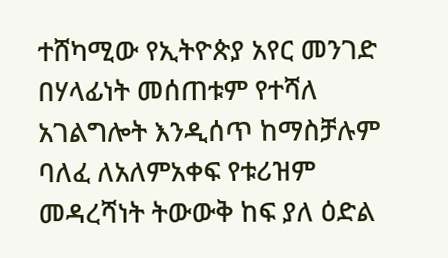ተሸካሚው የኢትዮጵያ አየር መንገድ በሃላፊነት መሰጠቱም የተሻለ አገልግሎት እንዲሰጥ ከማስቻሉም ባለፈ ለአለምአቀፍ የቱሪዝም መዳረሻነት ትውውቅ ከፍ ያለ ዕድል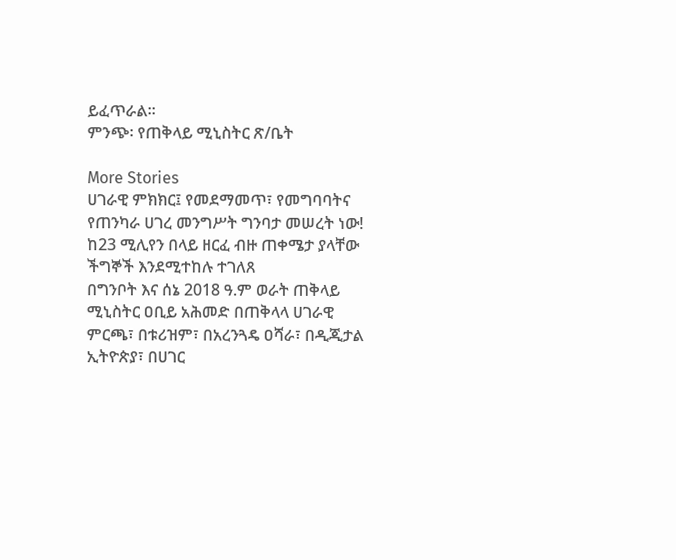ይፈጥራል።
ምንጭ፡ የጠቅላይ ሚኒስትር ጽ/ቤት

More Stories
ሀገራዊ ምክክር፤ የመደማመጥ፣ የመግባባትና የጠንካራ ሀገረ መንግሥት ግንባታ መሠረት ነው!
ከ23 ሚሊየን በላይ ዘርፈ ብዙ ጠቀሜታ ያላቸው ችግኞች እንደሚተከሉ ተገለጸ
በግንቦት እና ሰኔ 2018 ዓ.ም ወራት ጠቅላይ ሚኒስትር ዐቢይ አሕመድ በጠቅላላ ሀገራዊ ምርጫ፣ በቱሪዝም፣ በአረንጓዴ ዐሻራ፣ በዲጂታል ኢትዮጵያ፣ በሀገር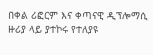በቀል ሪፎርም እና ቀጣናዊ ዲፕሎማሲ ዙሪያ ላይ ያተኮሩ የተለያዩ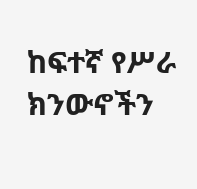ከፍተኛ የሥራ ክንውኖችን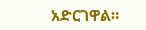አድርገዋል።